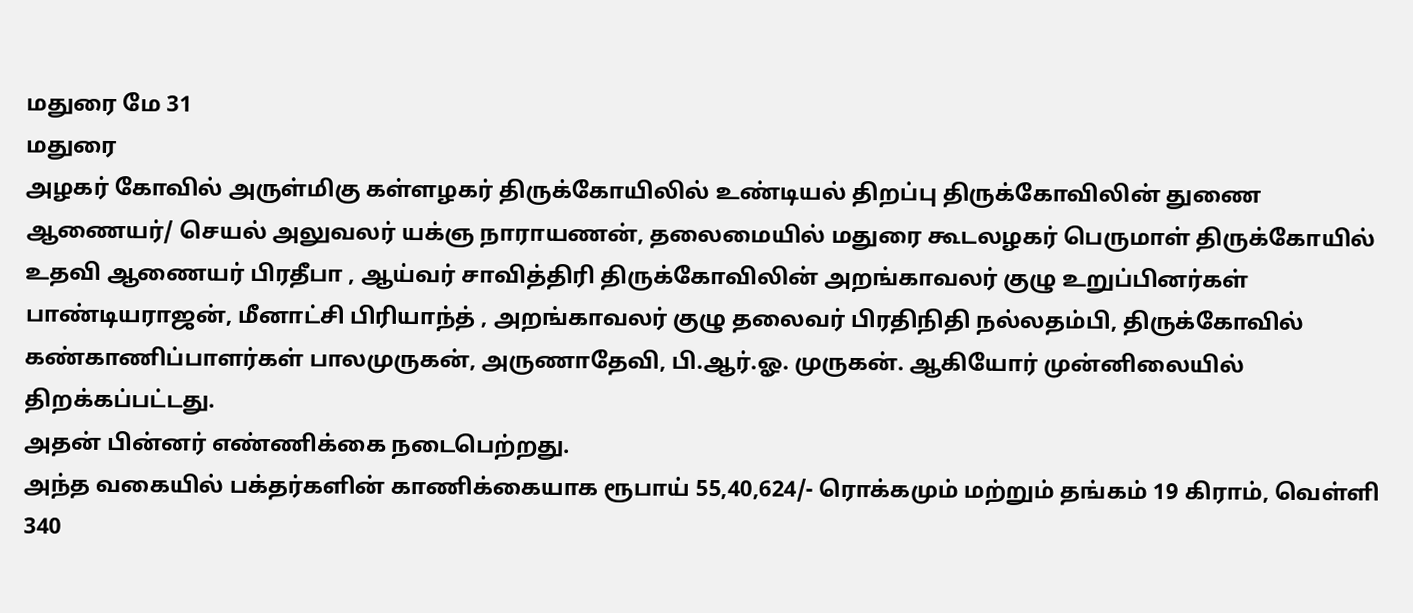மதுரை மே 31
மதுரை
அழகர் கோவில் அருள்மிகு கள்ளழகர் திருக்கோயிலில் உண்டியல் திறப்பு திருக்கோவிலின் துணை ஆணையர்/ செயல் அலுவலர் யக்ஞ நாராயணன், தலைமையில் மதுரை கூடலழகர் பெருமாள் திருக்கோயில் உதவி ஆணையர் பிரதீபா , ஆய்வர் சாவித்திரி திருக்கோவிலின் அறங்காவலர் குழு உறுப்பினர்கள் பாண்டியராஜன், மீனாட்சி பிரியாந்த் , அறங்காவலர் குழு தலைவர் பிரதிநிதி நல்லதம்பி, திருக்கோவில் கண்காணிப்பாளர்கள் பாலமுருகன், அருணாதேவி, பி.ஆர்.ஓ. முருகன். ஆகியோர் முன்னிலையில்
திறக்கப்பட்டது.
அதன் பின்னர் எண்ணிக்கை நடைபெற்றது.
அந்த வகையில் பக்தர்களின் காணிக்கையாக ரூபாய் 55,40,624/- ரொக்கமும் மற்றும் தங்கம் 19 கிராம், வெள்ளி 340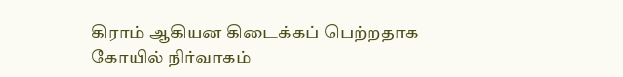கிராம் ஆகியன கிடைக்கப் பெற்றதாக கோயில் நிர்வாகம்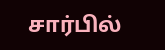சார்பில்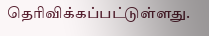தெரிவிக்கப்பட்டுள்ளது.